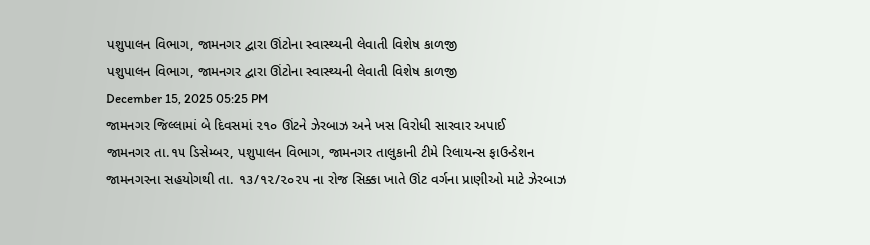પશુપાલન વિભાગ, જામનગર દ્વારા ઊંટોના સ્વાસ્થ્યની લેવાતી વિશેષ કાળજી
પશુપાલન વિભાગ, જામનગર દ્વારા ઊંટોના સ્વાસ્થ્યની લેવાતી વિશેષ કાળજી
December 15, 2025 05:25 PM
જામનગર જિલ્લામાં બે દિવસમાં ૨૧૦ ઊંટને ઝેરબાઝ અને ખસ વિરોધી સારવાર અપાઈ
જામનગર તા.૧૫ ડિસેમ્બર, પશુપાલન વિભાગ, જામનગર તાલુકાની ટીમે રિલાયન્સ ફાઉન્ડેશન જામનગરના સહયોગથી તા. ૧૩/૧૨/૨૦૨૫ ના રોજ સિક્કા ખાતે ઊંટ વર્ગના પ્રાણીઓ માટે ઝેરબાઝ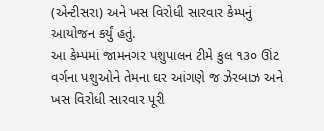(એન્ટીસરા) અને ખસ વિરોધી સારવાર કેમ્પનું આયોજન કર્યું હતું.
આ કેમ્પમાં જામનગર પશુપાલન ટીમે કુલ ૧૩૦ ઊંટ વર્ગના પશુઓને તેમના ઘર આંગણે જ ઝેરબાઝ અને ખસ વિરોધી સારવાર પૂરી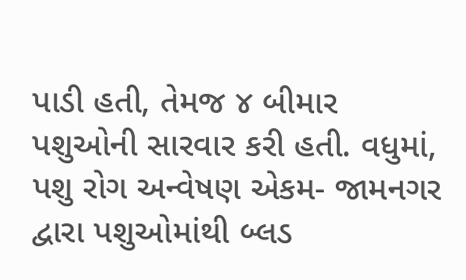પાડી હતી, તેમજ ૪ બીમાર પશુઓની સારવાર કરી હતી. વધુમાં, પશુ રોગ અન્વેષણ એકમ- જામનગર દ્વારા પશુઓમાંથી બ્લડ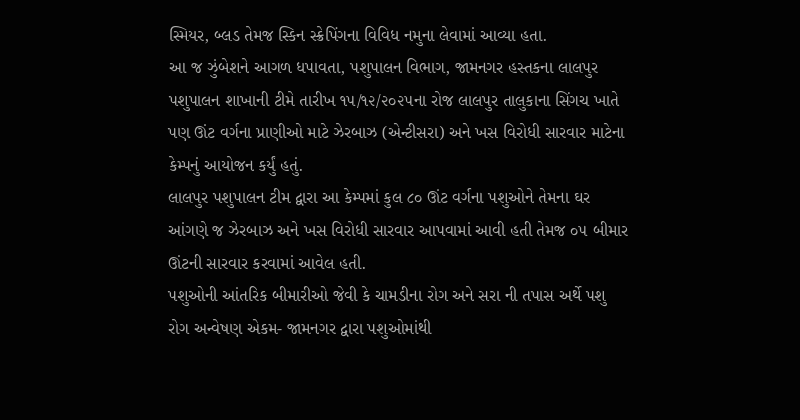સ્મિયર, બ્લડ તેમજ સ્કિન સ્ક્રેપિંગના વિવિધ નમુના લેવામાં આવ્યા હતા.
આ જ ઝુંબેશને આગળ ધપાવતા, પશુપાલન વિભાગ, જામનગર હસ્તકના લાલપુર પશુપાલન શાખાની ટીમે તારીખ ૧૫/૧૨/૨૦૨૫ના રોજ લાલપુર તાલુકાના સિંગચ ખાતે પણ ઊંટ વર્ગના પ્રાણીઓ માટે ઝેરબાઝ (એન્ટીસરા) અને ખસ વિરોધી સારવાર માટેના કેમ્પનું આયોજન કર્યું હતું.
લાલપુર પશુપાલન ટીમ દ્વારા આ કેમ્પમાં કુલ ૮૦ ઊંટ વર્ગના પશુઓને તેમના ઘર આંગણે જ ઝેરબાઝ અને ખસ વિરોધી સારવાર આપવામાં આવી હતી તેમજ ૦૫ બીમાર ઊંટની સારવાર કરવામાં આવેલ હતી.
પશુઓની આંતરિક બીમારીઓ જેવી કે ચામડીના રોગ અને સરા ની તપાસ અર્થે પશુ રોગ અન્વેષણ એકમ- જામનગર દ્વારા પશુઓમાંથી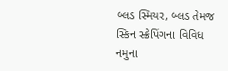બ્લડ સ્મિયર, બ્લડ તેમજ સ્કિન સ્ક્રેપિંગના વિવિધ નમુના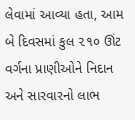લેવામાં આવ્યા હતા, આમ બે દિવસમાં કુલ ૨૧૦ ઊંટ વર્ગના પ્રાણીઓને નિદાન અને સારવારનો લાભ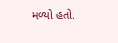મળ્યો હતો.